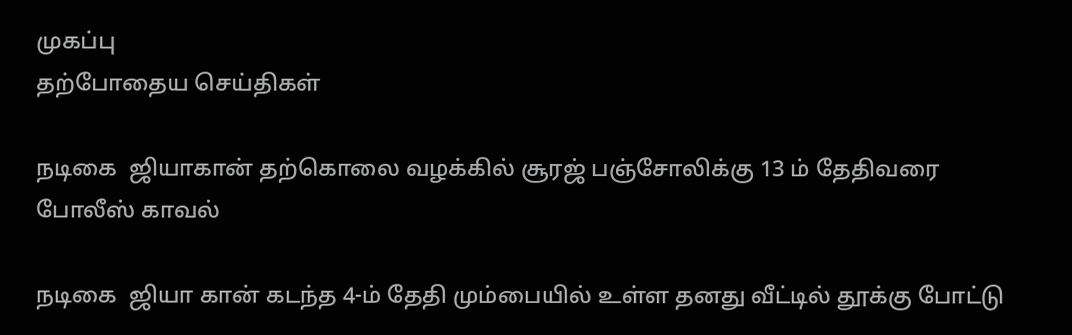முகப்பு
தற்போதைய செய்திகள்

நடிகை  ஜியாகான் தற்கொலை வழக்கில் சூரஜ் பஞ்சோலிக்கு 13 ம் தேதிவரை போலீஸ் காவல்

நடிகை  ஜியா கான் கடந்த 4-ம் தேதி மும்பையில் உள்ள தனது வீட்டில் தூக்கு போட்டு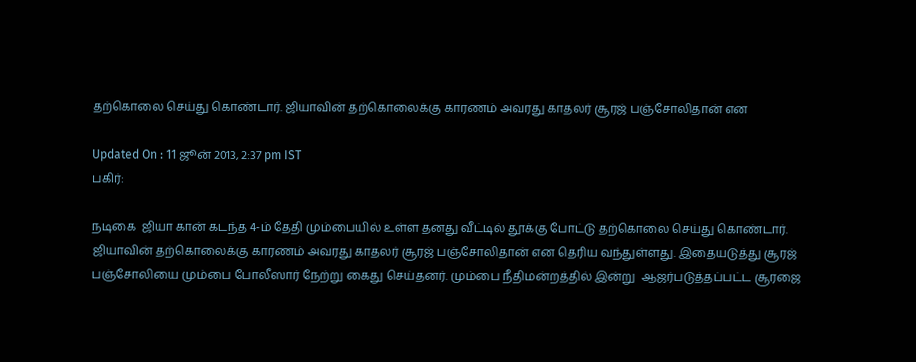தற்கொலை செய்து கொண்டார். ஜியாவின் தற்கொலைக்கு காரணம் அவரது காதலர் சூரஜ் பஞ்சோலிதான் என

Updated On : 11 ஜூன் 2013, 2:37 pm IST
பகிர்:

நடிகை  ஜியா கான் கடந்த 4-ம் தேதி மும்பையில் உள்ள தனது வீட்டில் தூக்கு போட்டு தற்கொலை செய்து கொண்டார். ஜியாவின் தற்கொலைக்கு காரணம் அவரது காதலர் சூரஜ் பஞ்சோலிதான் என தெரிய வந்துள்ளது. இதையடுத்து சூரஜ் பஞ்சோலியை மும்பை போலீஸார் நேற்று கைது செய்தனர். மும்பை நீதிமன்றத்தில் இன்று  ஆஜர்படுத்தப்பட்ட சூரஜை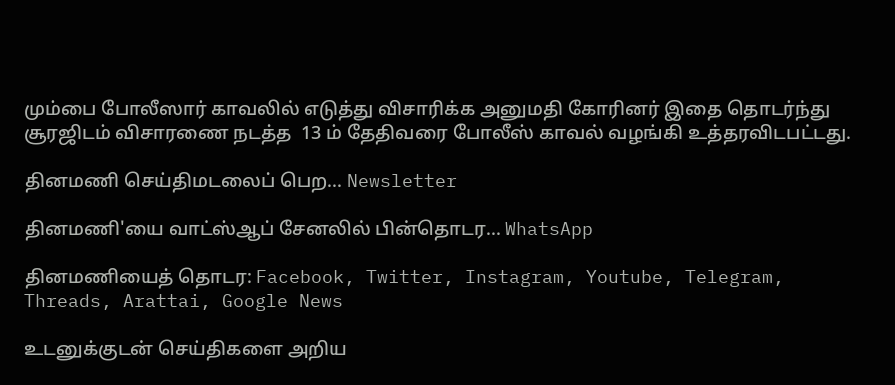மும்பை போலீஸார் காவலில் எடுத்து விசாரிக்க அனுமதி கோரினர் இதை தொடர்ந்து சூரஜிடம் விசாரணை நடத்த  13 ம் தேதிவரை போலீஸ் காவல் வழங்கி உத்தரவிடபட்டது.

தினமணி செய்திமடலைப் பெற... Newsletter

தினமணி'யை வாட்ஸ்ஆப் சேனலில் பின்தொடர... WhatsApp

தினமணியைத் தொடர: Facebook, Twitter, Instagram, Youtube, Telegram, Threads, Arattai, Google News

உடனுக்குடன் செய்திகளை அறிய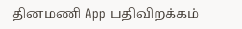தினமணி App பதிவிறக்கம்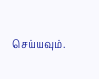செய்யவும்.